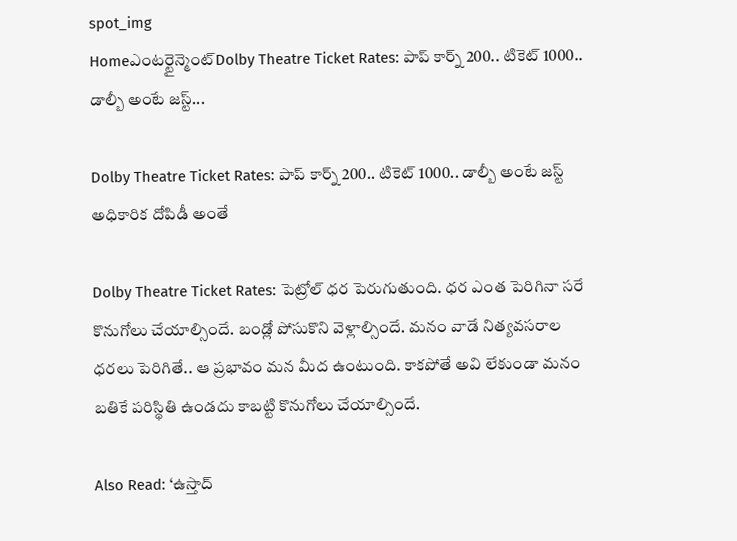spot_img
Homeఎంటర్టైన్మెంట్Dolby Theatre Ticket Rates: పాప్ కార్న్ 200.. టికెట్ 1000.. డాల్బీ అంటే జస్ట్...

Dolby Theatre Ticket Rates: పాప్ కార్న్ 200.. టికెట్ 1000.. డాల్బీ అంటే జస్ట్ అధికారిక దోపిడీ అంతే

Dolby Theatre Ticket Rates: పెట్రోల్ ధర పెరుగుతుంది. ధర ఎంత పెరిగినా సరే కొనుగోలు చేయాల్సిందే. బండ్లో పోసుకొని వెళ్లాల్సిందే. మనం వాడే నిత్యవసరాల ధరలు పెరిగితే.. ఆ ప్రభావం మన మీద ఉంటుంది. కాకపోతే అవి లేకుండా మనం బతికే పరిస్థితి ఉండదు కాబట్టి కొనుగోలు చేయాల్సిందే.

Also Read: ‘ఉస్తాద్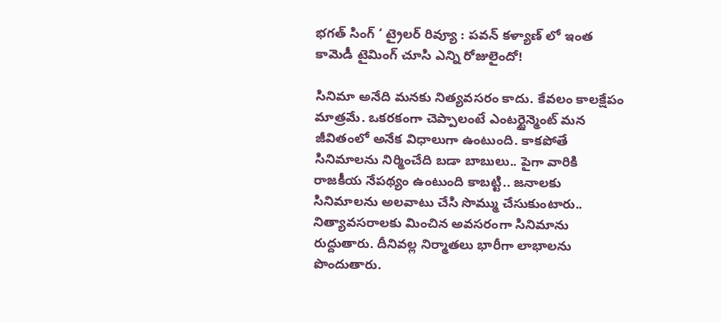భగత్ సింగ్ ‘ ట్రైలర్ రివ్యూ : పవన్ కళ్యాణ్ లో ఇంత కామెడీ టైమింగ్ చూసి ఎన్ని రోజులైందో!

సినిమా అనేది మనకు నిత్యవసరం కాదు. కేవలం కాలక్షేపం మాత్రమే. ఒకరకంగా చెప్పాలంటే ఎంటర్టైన్మెంట్ మన జీవితంలో అనేక విధాలుగా ఉంటుంది. కాకపోతే సినిమాలను నిర్మించేది బడా బాబులు.. పైగా వారికి రాజకీయ నేపథ్యం ఉంటుంది కాబట్టి.. జనాలకు సినిమాలను అలవాటు చేసి సొమ్ము చేసుకుంటారు.. నిత్యావసరాలకు మించిన అవసరంగా సినిమాను రుద్దుతారు. దీనివల్ల నిర్మాతలు భారీగా లాభాలను పొందుతారు.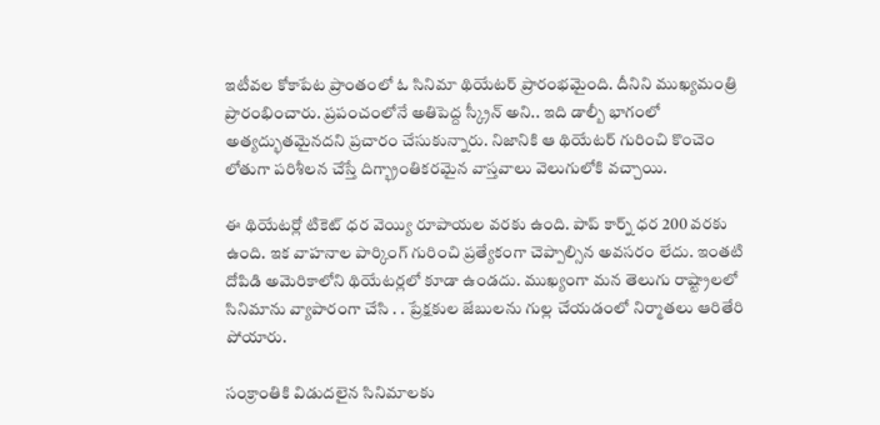ఇటీవల కోకాపేట ప్రాంతంలో ఓ సినిమా థియేటర్ ప్రారంభమైంది. దీనిని ముఖ్యమంత్రి ప్రారంభించారు. ప్రపంచంలోనే అతిపెద్ద స్క్రీన్ అని.. ఇది డాల్బీ భాగంలో అత్యద్భుతమైనదని ప్రచారం చేసుకున్నారు. నిజానికి ఆ థియేటర్ గురించి కొంచెం లోతుగా పరిశీలన చేస్తే దిగ్భ్రాంతికరమైన వాస్తవాలు వెలుగులోకి వచ్చాయి.

ఈ థియేటర్లో టికెట్ ధర వెయ్యి రూపాయల వరకు ఉంది. పాప్ కార్న్ ధర 200 వరకు ఉంది. ఇక వాహనాల పార్కింగ్ గురించి ప్రత్యేకంగా చెప్పాల్సిన అవసరం లేదు. ఇంతటి దోపిడి అమెరికాలోని థియేటర్లలో కూడా ఉండదు. ముఖ్యంగా మన తెలుగు రాష్ట్రాలలో సినిమాను వ్యాపారంగా చేసి . . ప్రేక్షకుల జేబులను గుల్ల చేయడంలో నిర్మాతలు ఆరితేరి పోయారు.

సంక్రాంతికి విడుదలైన సినిమాలకు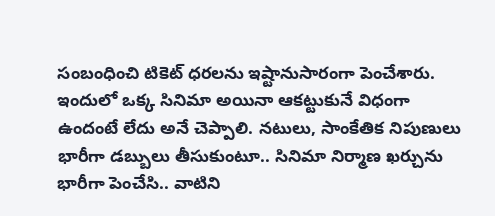సంబంధించి టికెట్ ధరలను ఇష్టానుసారంగా పెంచేశారు. ఇందులో ఒక్క సినిమా అయినా ఆకట్టుకునే విధంగా ఉందంటే లేదు అనే చెప్పాలి. నటులు, సాంకేతిక నిపుణులు భారీగా డబ్బులు తీసుకుంటూ.. సినిమా నిర్మాణ ఖర్చును భారీగా పెంచేసి.. వాటిని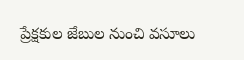ప్రేక్షకుల జేబుల నుంచి వసూలు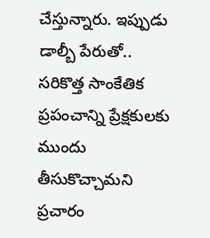చేస్తున్నారు. ఇప్పుడు డాల్బీ పేరుతో.. సరికొత్త సాంకేతిక ప్రపంచాన్ని ప్రేక్షకులకు ముందు తీసుకొచ్చామని ప్రచారం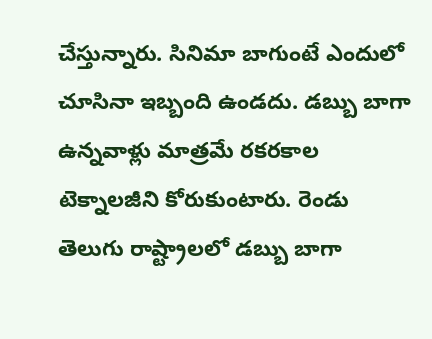చేస్తున్నారు. సినిమా బాగుంటే ఎందులో చూసినా ఇబ్బంది ఉండదు. డబ్బు బాగా ఉన్నవాళ్లు మాత్రమే రకరకాల టెక్నాలజీని కోరుకుంటారు. రెండు తెలుగు రాష్ట్రాలలో డబ్బు బాగా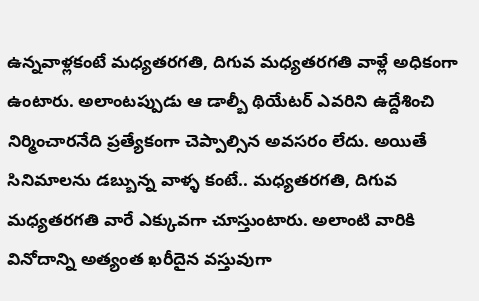ఉన్నవాళ్లకంటే మధ్యతరగతి, దిగువ మధ్యతరగతి వాళ్లే అధికంగా ఉంటారు. అలాంటప్పుడు ఆ డాల్బీ థియేటర్ ఎవరిని ఉద్దేశించి నిర్మించారనేది ప్రత్యేకంగా చెప్పాల్సిన అవసరం లేదు. అయితే సినిమాలను డబ్బున్న వాళ్ళ కంటే.. మధ్యతరగతి, దిగువ మధ్యతరగతి వారే ఎక్కువగా చూస్తుంటారు. అలాంటి వారికి వినోదాన్ని అత్యంత ఖరీదైన వస్తువుగా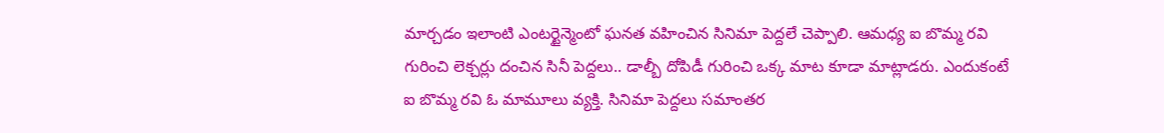మార్చడం ఇలాంటి ఎంటర్టైన్మెంటో ఘనత వహించిన సినిమా పెద్దలే చెప్పాలి. ఆమధ్య ఐ బొమ్మ రవి గురించి లెక్చర్లు దంచిన సినీ పెద్దలు.. డాల్బీ దోపిడీ గురించి ఒక్క మాట కూడా మాట్లాడరు. ఎందుకంటే ఐ బొమ్మ రవి ఓ మామూలు వ్యక్తి. సినిమా పెద్దలు సమాంతర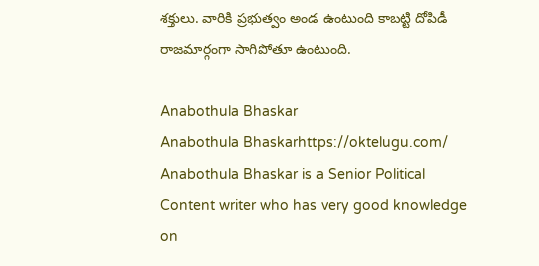శక్తులు. వారికి ప్రభుత్వం అండ ఉంటుంది కాబట్టి దోపిడీ రాజమార్గంగా సాగిపోతూ ఉంటుంది.

Anabothula Bhaskar
Anabothula Bhaskarhttps://oktelugu.com/
Anabothula Bhaskar is a Senior Political Content writer who has very good knowledge on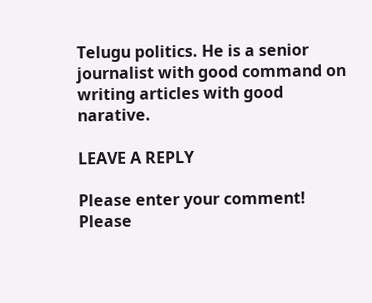Telugu politics. He is a senior journalist with good command on writing articles with good narative.

LEAVE A REPLY

Please enter your comment!
Please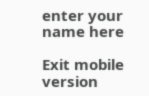enter your name here

Exit mobile version